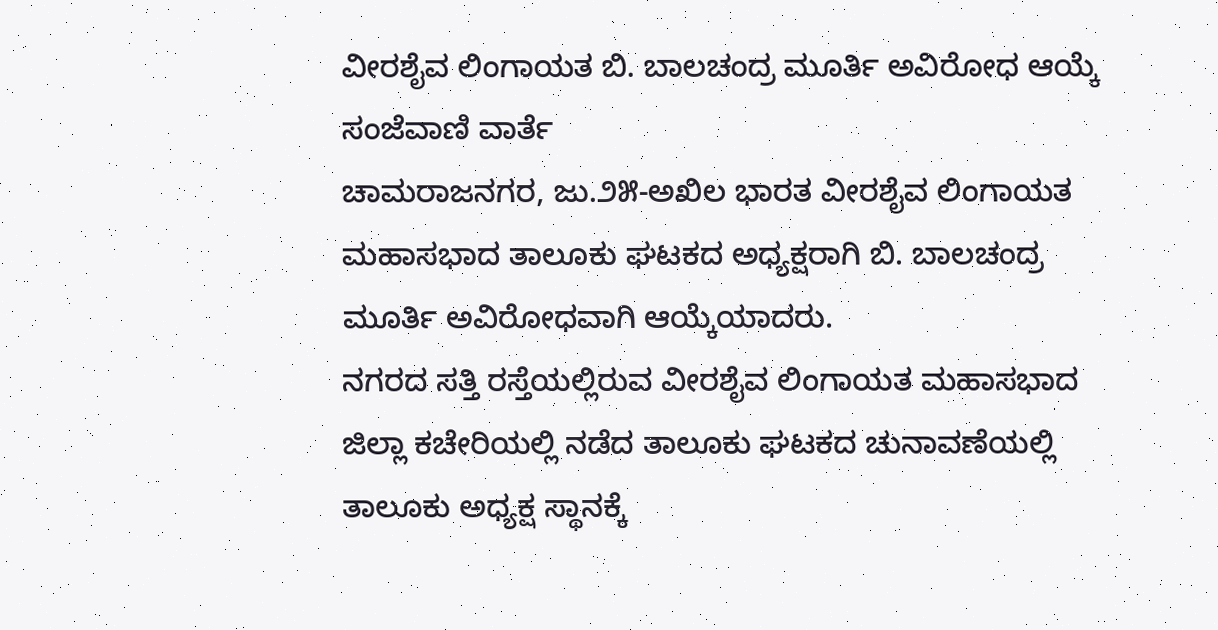ವೀರಶೈವ ಲಿಂಗಾಯತ ಬಿ. ಬಾಲಚಂದ್ರ ಮೂರ್ತಿ ಅವಿರೋಧ ಆಯ್ಕೆ
ಸಂಜೆವಾಣಿ ವಾರ್ತೆ
ಚಾಮರಾಜನಗರ, ಜು.೨೫-ಅಖಿಲ ಭಾರತ ವೀರಶೈವ ಲಿಂಗಾಯತ ಮಹಾಸಭಾದ ತಾಲೂಕು ಘಟಕದ ಅಧ್ಯಕ್ಷರಾಗಿ ಬಿ. ಬಾಲಚಂದ್ರ ಮೂರ್ತಿ ಅವಿರೋಧವಾಗಿ ಆಯ್ಕೆಯಾದರು.
ನಗರದ ಸತ್ತಿ ರಸ್ತೆಯಲ್ಲಿರುವ ವೀರಶೈವ ಲಿಂಗಾಯತ ಮಹಾಸಭಾದ ಜಿಲ್ಲಾ ಕಚೇರಿಯಲ್ಲಿ ನಡೆದ ತಾಲೂಕು ಘಟಕದ ಚುನಾವಣೆಯಲ್ಲಿ ತಾಲೂಕು ಅಧ್ಯಕ್ಷ ಸ್ಥಾನಕ್ಕೆ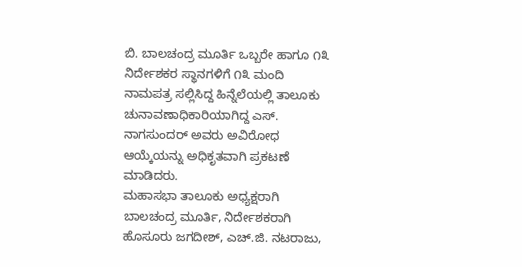ಬಿ. ಬಾಲಚಂದ್ರ ಮೂರ್ತಿ ಒಬ್ಬರೇ ಹಾಗೂ ೧೩ ನಿರ್ದೇಶಕರ ಸ್ಥಾನಗಳಿಗೆ ೧೩ ಮಂದಿ ನಾಮಪತ್ರ ಸಲ್ಲಿಸಿದ್ದ ಹಿನ್ನೆಲೆಯಲ್ಲಿ ತಾಲೂಕು ಚುನಾವಣಾಧಿಕಾರಿಯಾಗಿದ್ದ ಎಸ್. ನಾಗಸುಂದರ್ ಅವರು ಅವಿರೋಧ ಆಯ್ಕೆಯನ್ನು ಅಧಿಕೃತವಾಗಿ ಪ್ರಕಟಣೆ ಮಾಡಿದರು.
ಮಹಾಸಭಾ ತಾಲೂಕು ಅಧ್ಯಕ್ಷರಾಗಿ ಬಾಲಚಂದ್ರ ಮೂರ್ತಿ, ನಿರ್ದೇಶಕರಾಗಿ ಹೊಸೂರು ಜಗದೀಶ್, ಎಚ್.ಜಿ. ನಟರಾಜು,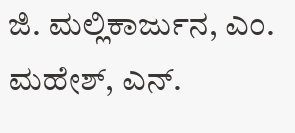ಜಿ. ಮಲ್ಲಿಕಾರ್ಜುನ, ಎಂ. ಮಹೇಶ್, ಎನ್.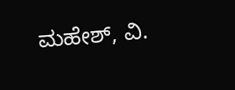ಮಹೇಶ್, ವಿ.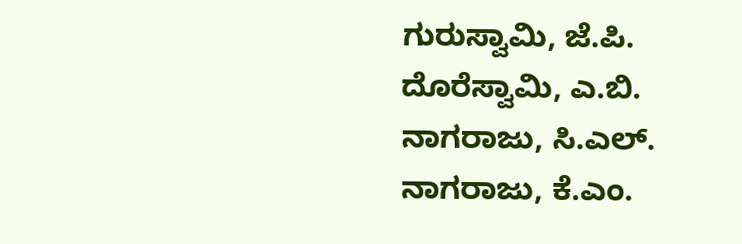ಗುರುಸ್ವಾಮಿ, ಜೆ.ಪಿ. ದೊರೆಸ್ವಾಮಿ, ಎ.ಬಿ. ನಾಗರಾಜು, ಸಿ.ಎಲ್. ನಾಗರಾಜು, ಕೆ.ಎಂ.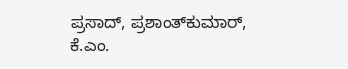ಪ್ರಸಾದ್, ಪ್ರಶಾಂತ್‌ಕುಮಾರ್, ಕೆ.ಎಂ.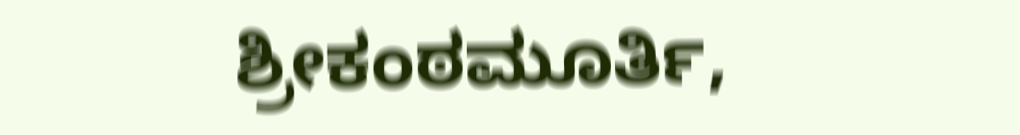ಶ್ರೀಕಂಠಮೂರ್ತಿ,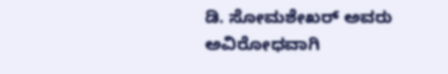ಡಿ. ಸೋಮಶೇಖರ್ ಅವರು ಅವಿರೋಧವಾಗಿ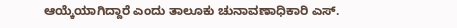ಆಯ್ಕೆಯಾಗಿದ್ದಾರೆ ಎಂದು ತಾಲೂಕು ಚುನಾವಣಾಧಿಕಾರಿ ಎಸ್.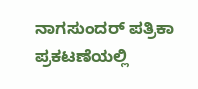ನಾಗಸುಂದರ್ ಪತ್ರಿಕಾ ಪ್ರಕಟಣೆಯಲ್ಲಿ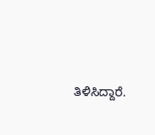ತಿಳಿಸಿದ್ದಾರೆ.